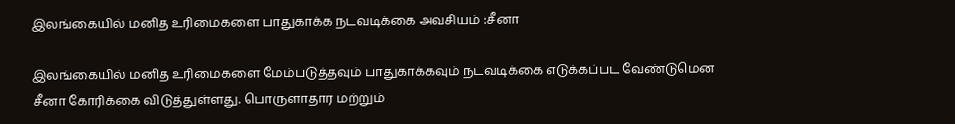இலங்கையில் மனித உரிமைகளை பாதுகாக்க நடவடிக்கை அவசியம் :சீனா

இலங்கையில் மனித உரிமைகளை மேம்படுத்தவும் பாதுகாக்கவும் நடவடிக்கை எடுக்கப்பட வேண்டுமென சீனா கோரிக்கை விடுத்துள்ளது. பொருளாதார மற்றும்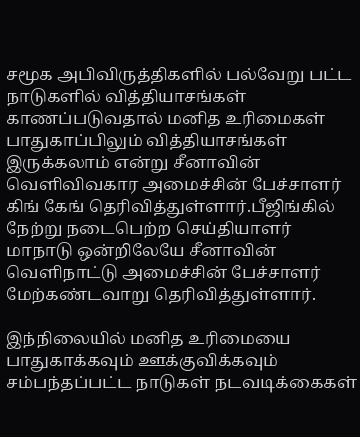சமூக அபிவிருத்திகளில் பல்வேறு பட்ட நாடுகளில் வித்தியாசங்கள் காணப்படுவதால் மனித உரிமைகள் பாதுகாப்பிலும் வித்தியாசங்கள் இருக்கலாம் என்று சீனாவின் வெளிவிவகார அமைச்சின் பேச்சாளர் கிங் கேங் தெரிவித்துள்ளார்.பீஜிங்கில் நேற்று நடைபெற்ற செய்தியாளர் மாநாடு ஒன்றிலேயே சீனாவின் வெளிநாட்டு அமைச்சின் பேச்சாளர் மேற்கண்டவாறு தெரிவித்துள்ளார்.

இந்நிலையில் மனித உரிமையை பாதுகாக்கவும் ஊக்குவிக்கவும் சம்பந்தப்பட்ட நாடுகள் நடவடிக்கைகள்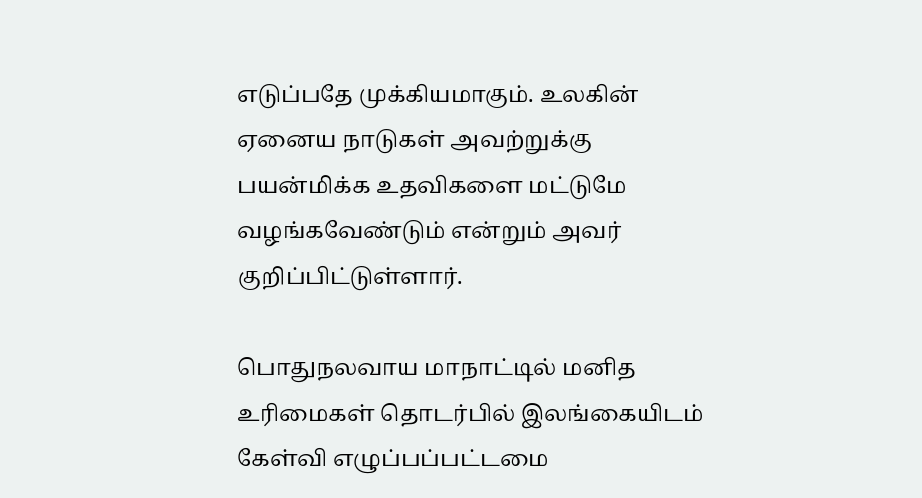எடுப்பதே முக்கியமாகும். உலகின் ஏனைய நாடுகள் அவற்றுக்கு பயன்மிக்க உதவிகளை மட்டுமே வழங்கவேண்டும் என்றும் அவர் குறிப்பிட்டுள்ளார்.

பொதுநலவாய மாநாட்டில் மனித உரிமைகள் தொடர்பில் இலங்கையிடம் கேள்வி எழுப்பப்பட்டமை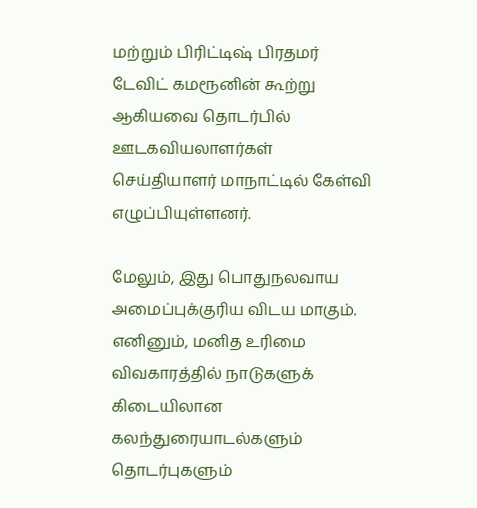மற்றும் பிரிட்டிஷ் பிரதமர் டேவிட் கமரூனின் கூற்று ஆகியவை தொடர்பில் ஊடகவியலாளர்கள் செய்தியாளர் மாநாட்டில் கேள்வி எழுப்பியுள்ளனர்.

மேலும், இது பொதுநலவாய அமைப்புக்குரிய விடய மாகும். எனினும், மனித உரிமை விவகாரத்தில் நாடுகளுக் கிடையிலான கலந்துரையாடல்களும் தொடர்புகளும்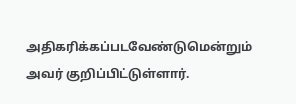அதிகரிக்கப்படவேண்டுமென்றும் அவர் குறிப்பிட்டுள்ளார்.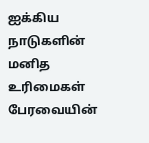ஐக்கிய நாடுகளின் மனித உரிமைகள் பேரவையின்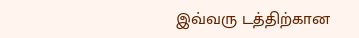இவ்வரு டத்திற்கான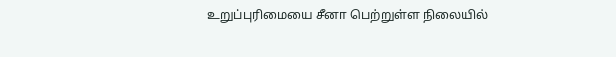உறுப்புரிமையை சீனா பெற்றுள்ள நிலையில்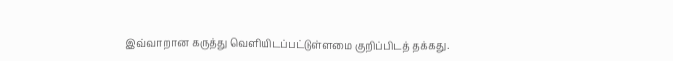இவ்வாறான கருத்து வெளியிடப்பட்டுள்ளமை குறிப்பிடத் தக்கது.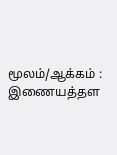மூலம்/ஆக்கம் : இணையத்தள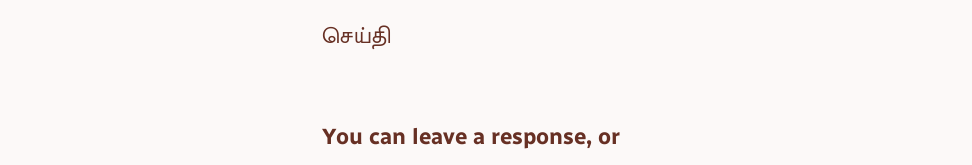செய்தி


You can leave a response, or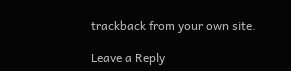trackback from your own site.

Leave a Reply